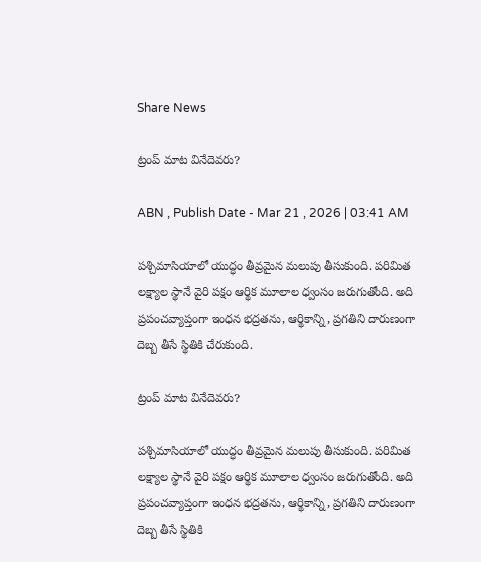Share News

ట్రంప్‌ మాట వినేదెవరు?

ABN , Publish Date - Mar 21 , 2026 | 03:41 AM

పశ్చిమాసియాలో యుద్ధం తీవ్రమైన మలుపు తీసుకుంది. పరిమిత లక్ష్యాల స్థానే వైరి పక్షం ఆర్థిక మూలాల ధ్వంసం జరుగుతోంది. అది ప్రపంచవ్యాప్తంగా ఇంధన భద్రతను, ఆర్థికాన్ని, ప్రగతిని దారుణంగా దెబ్బ తీసే స్థితికి చేరుకుంది.

ట్రంప్‌ మాట వినేదెవరు?

పశ్చిమాసియాలో యుద్ధం తీవ్రమైన మలుపు తీసుకుంది. పరిమిత లక్ష్యాల స్థానే వైరి పక్షం ఆర్థిక మూలాల ధ్వంసం జరుగుతోంది. అది ప్రపంచవ్యాప్తంగా ఇంధన భద్రతను, ఆర్థికాన్ని, ప్రగతిని దారుణంగా దెబ్బ తీసే స్థితికి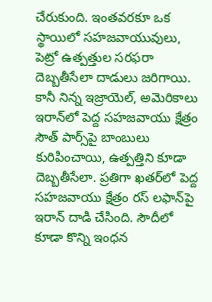చేరుకుంది. ఇంతవరకూ ఒక స్థాయిలో సహజవాయువులు, పెట్రో ఉత్పత్తుల సరఫరా దెబ్బతీసేలా దాడులు జరిగాయి. కానీ నిన్న ఇజ్రాయెల్, అమెరికాలు ఇరాన్‌లో పెద్ద సహజవాయు క్షేత్రం సౌత్‌ పార్స్‌పై బాంబులు కురిపించాయి, ఉత్పత్తిని కూడా దెబ్బతీసేలా. ప్రతిగా ఖతర్‌లో పెద్ద సహజవాయు క్షేత్రం రస్‌ లఫాన్‌పై ఇరాన్ దాడి చేసింది. సౌదీలో కూడా కొన్ని ఇంధన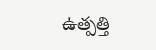ఉత్పత్తి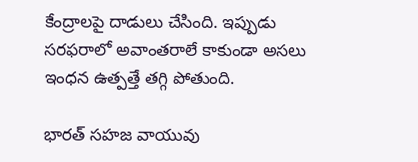కేంద్రాలపై దాడులు చేసింది. ఇప్పుడు సరఫరాలో అవాంతరాలే కాకుండా అసలు ఇంధన ఉత్పత్తే తగ్గి పోతుంది.

భారత్ సహజ వాయువు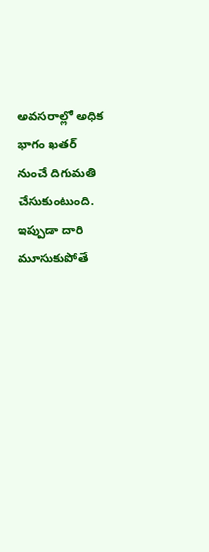అవసరాల్లో అధిక భాగం ఖతర్ నుంచే దిగుమతి చేసుకుంటుంది. ఇప్పుడా దారి మూసుకుపోతే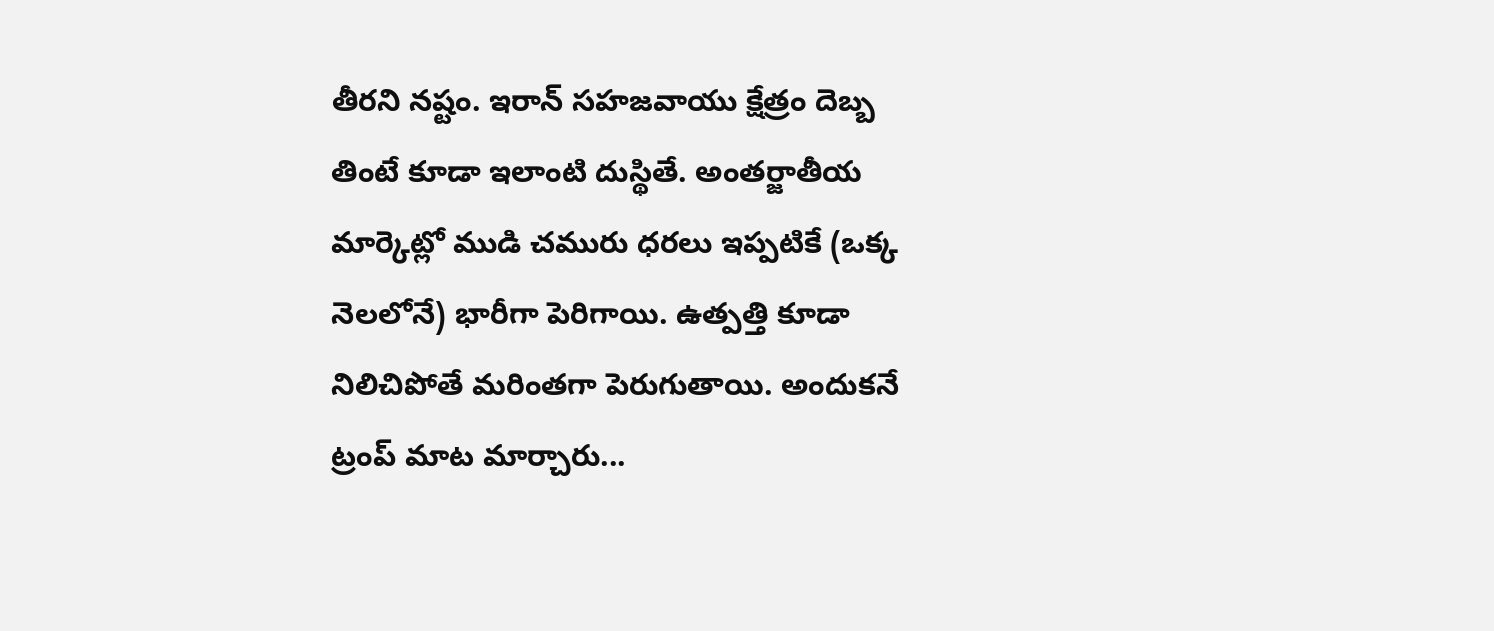తీరని నష్టం. ఇరాన్ సహజవాయు క్షేత్రం దెబ్బ తింటే కూడా ఇలాంటి దుస్థితే. అంతర్జాతీయ మార్కెట్లో ముడి చమురు ధరలు ఇప్పటికే (ఒక్క నెలలోనే) భారీగా పెరిగాయి. ఉత్పత్తి కూడా నిలిచిపోతే మరింతగా పెరుగుతాయి. అందుకనే ట్రంప్ మాట మార్చారు...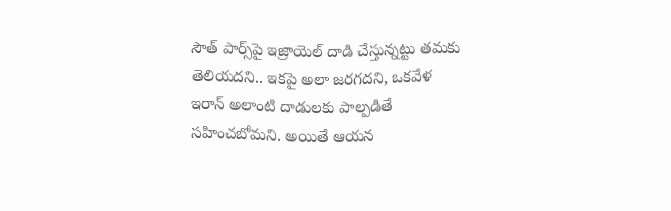సౌత్‌ పార్స్‌పై ఇజ్రాయెల్ దాడి చేస్తున్నట్టు తమకు తెలియదని.. ఇకపై అలా జరగదని, ఒకవేళ ఇరాన్ అలాంటి దాడులకు పాల్పడితే సహించబోమని. అయితే ఆయన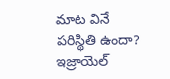మాట వినే పరిస్థితి ఉందా? ఇజ్రాయెల్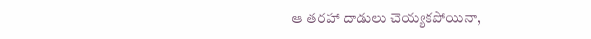ఆ తరహా దాడులు చెయ్యకపోయినా,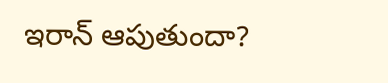ఇరాన్ ఆపుతుందా?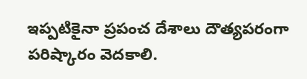ఇప్పటికైనా ప్రపంచ దేశాలు దౌత్యపరంగా పరిష్కారం వెదకాలి.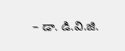– డా. డి.వి.జి.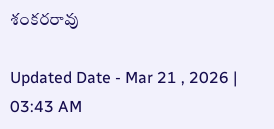శంకరరావు

Updated Date - Mar 21 , 2026 | 03:43 AM